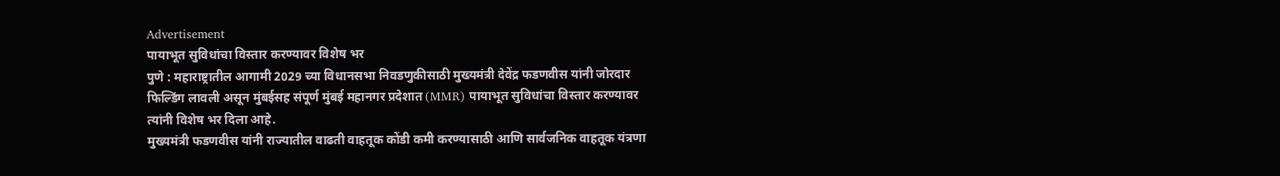Advertisement
पायाभूत सुविधांचा विस्तार करण्यावर विशेष भर
पुणे : महाराष्ट्रातील आगामी 2029 च्या विधानसभा निवडणुकीसाठी मुख्यमंत्री देवेंद्र फडणवीस यांनी जोरदार फिल्डिंग लावली असून मुंबईसह संपूर्ण मुंबई महानगर प्रदेशात (MMR) पायाभूत सुविधांचा विस्तार करण्यावर त्यांनी विशेष भर दिला आहे.
मुख्यमंत्री फडणवीस यांनी राज्यातील वाढती वाहतूक कोंडी कमी करण्यासाठी आणि सार्वजनिक वाहतूक यंत्रणा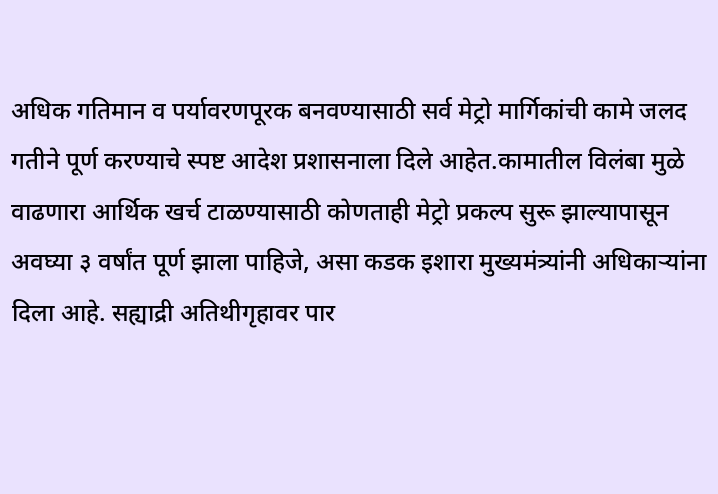अधिक गतिमान व पर्यावरणपूरक बनवण्यासाठी सर्व मेट्रो मार्गिकांची कामे जलद गतीने पूर्ण करण्याचे स्पष्ट आदेश प्रशासनाला दिले आहेत.कामातील विलंबा मुळे वाढणारा आर्थिक खर्च टाळण्यासाठी कोणताही मेट्रो प्रकल्प सुरू झाल्यापासून अवघ्या ३ वर्षांत पूर्ण झाला पाहिजे, असा कडक इशारा मुख्यमंत्र्यांनी अधिकाऱ्यांना दिला आहे. सह्याद्री अतिथीगृहावर पार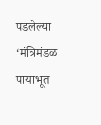पडलेल्या ‘मंत्रिमंडळ पायाभूत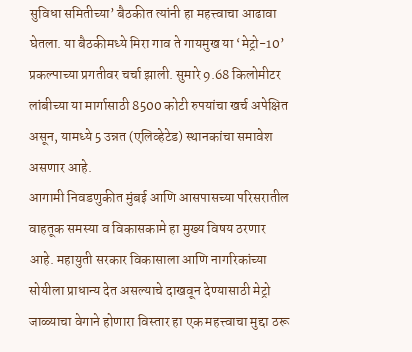सुविधा समितीच्या’ बैठकीत त्यांनी हा महत्त्वाचा आढावा घेतला. या बैठकीमध्ये मिरा गाव ते गायमुख या ‘मेट्रो-10’ प्रकल्पाच्या प्रगतीवर चर्चा झाली. सुमारे 9.68 किलोमीटर लांबीच्या या मार्गासाठी 8500 कोटी रुपयांचा खर्च अपेक्षित असून, यामध्ये 5 उन्नत (एलिव्हेटेड) स्थानकांचा समावेश असणार आहे.
आगामी निवडणुकीत मुंबई आणि आसपासच्या परिसरातील वाहतूक समस्या व विकासकामे हा मुख्य विषय ठरणार आहे. महायुती सरकार विकासाला आणि नागरिकांच्या सोयीला प्राधान्य देत असल्याचे दाखवून देण्यासाठी मेट्रो जाळ्याचा वेगाने होणारा विस्तार हा एक महत्त्वाचा मुद्दा ठरू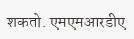शकतो. एमएमआरडीए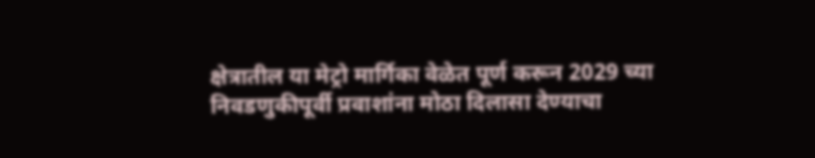क्षेत्रातील या मेट्रो मार्गिका वेळेत पूर्ण करून 2029 च्या निवडणुकीपूर्वी प्रवाशांना मोठा दिलासा देण्याचा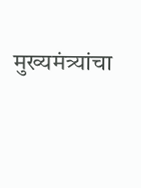मुख्यमंत्र्यांचा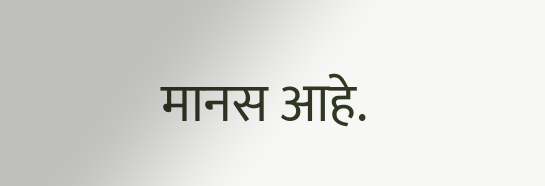मानस आहे.